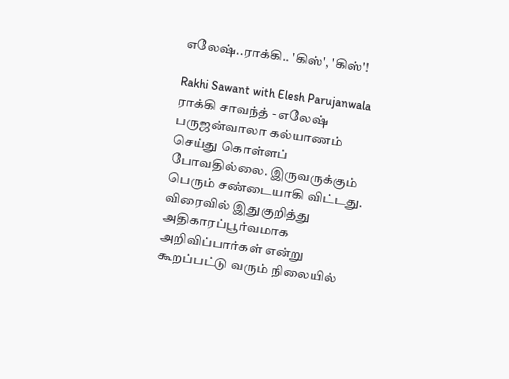எலேஷ்..ராக்கி.. 'கிஸ்', 'கிஸ்'!

Rakhi Sawant with Elesh Parujanwala
ராக்கி சாவந்த் - எலேஷ் பருஜன்வாலா கல்யாணம் செய்து கொள்ளப் போவதில்லை. இருவருக்கும் பெரும் சண்டையாகி விட்டது. விரைவில் இதுகுறித்து அதிகாரப்பூர்வமாக அறிவிப்பார்கள் என்று கூறப்பட்டு வரும் நிலையில்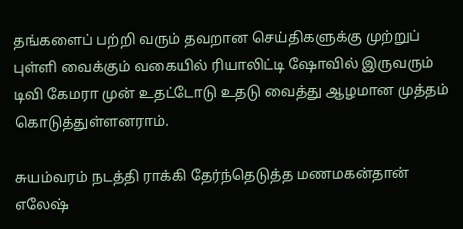தங்களைப் பற்றி வரும் தவறான செய்திகளுக்கு முற்றுப் புள்ளி வைக்கும் வகையில் ரியாலிட்டி ஷோவில் இருவரும் டிவி கேமரா முன் உதட்டோடு உதடு வைத்து ஆழமான முத்தம் கொடுத்துள்ளனராம்.

சுயம்வரம் நடத்தி ராக்கி தேர்ந்தெடுத்த மணமகன்தான் எலேஷ்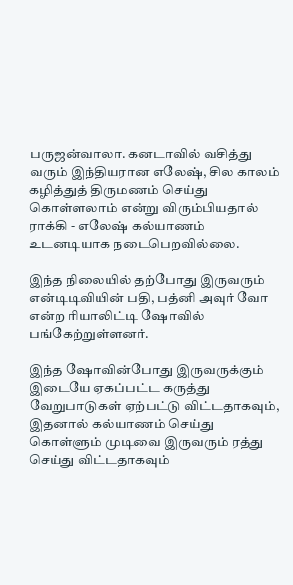பருஜன்வாலா. கனடாவில் வசித்து வரும் இந்தியரான எலேஷ், சில காலம் கழித்துத் திருமணம் செய்து கொள்ளலாம் என்று விரும்பியதால் ராக்கி - எலேஷ் கல்யாணம் உடனடியாக நடைபெறவில்லை.

இந்த நிலையில் தற்போது இருவரும் என்டிடிவியின் பதி, பத்னி அவுர் வோ என்ற ரியாலிட்டி ஷோவில் பங்கேற்றுள்ளனர்.

இந்த ஷோவின்போது இருவருக்கும் இடையே ஏகப்பட்ட கருத்து வேறுபாடுகள் ஏற்பட்டு விட்டதாகவும், இதனால் கல்யாணம் செய்து கொள்ளும் முடிவை இருவரும் ரத்து செய்து விட்டதாகவும்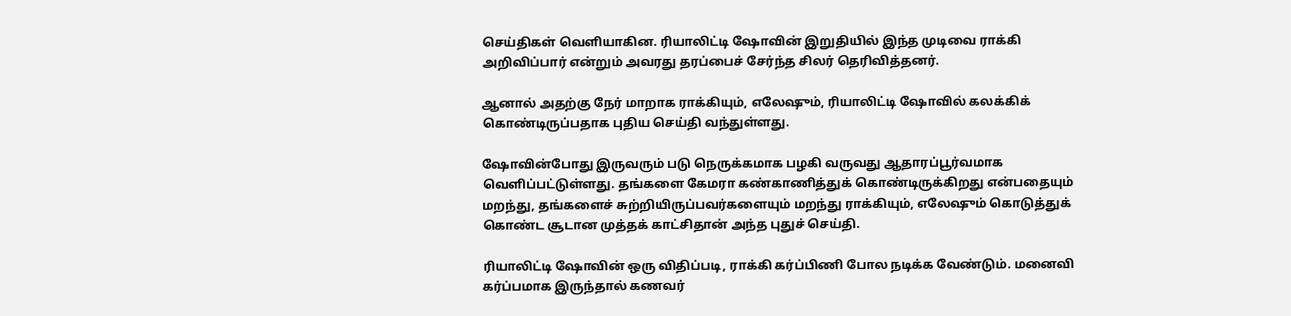செய்திகள் வெளியாகின. ரியாலிட்டி ஷோவின் இறுதியில் இந்த முடிவை ராக்கி அறிவிப்பார் என்றும் அவரது தரப்பைச் சேர்ந்த சிலர் தெரிவித்தனர்.

ஆனால் அதற்கு நேர் மாறாக ராக்கியும், எலேஷும், ரியாலிட்டி ஷோவில் கலக்கிக் கொண்டிருப்பதாக புதிய செய்தி வந்துள்ளது.

ஷோவின்போது இருவரும் படு நெருக்கமாக பழகி வருவது ஆதாரப்பூர்வமாக வெளிப்பட்டுள்ளது. தங்களை கேமரா கண்காணித்துக் கொண்டிருக்கிறது என்பதையும் மறந்து, தங்களைச் சுற்றியிருப்பவர்களையும் மறந்து ராக்கியும், எலேஷும் கொடுத்துக் கொண்ட சூடான முத்தக் காட்சிதான் அந்த புதுச் செய்தி.

ரியாலிட்டி ஷோவின் ஒரு விதிப்படி, ராக்கி கர்ப்பிணி போல நடிக்க வேண்டும். மனைவி கர்ப்பமாக இருந்தால் கணவர்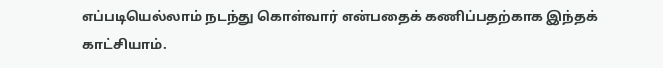எப்படியெல்லாம் நடந்து கொள்வார் என்பதைக் கணிப்பதற்காக இந்தக் காட்சியாம்.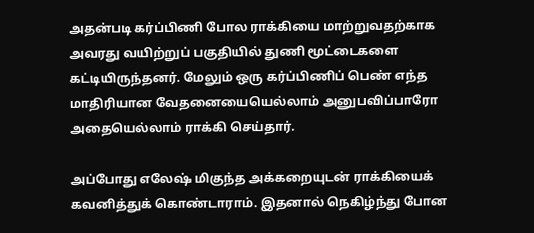அதன்படி கர்ப்பிணி போல ராக்கியை மாற்றுவதற்காக அவரது வயிற்றுப் பகுதியில் துணி மூட்டைகளை கட்டியிருந்தனர். மேலும் ஒரு கர்ப்பிணிப் பெண் எந்த மாதிரியான வேதனையையெல்லாம் அனுபவிப்பாரோ அதையெல்லாம் ராக்கி செய்தார்.

அப்போது எலேஷ் மிகுந்த அக்கறையுடன் ராக்கியைக் கவனித்துக் கொண்டாராம். இதனால் நெகிழ்ந்து போன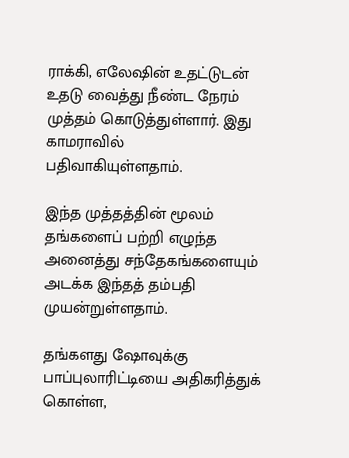ராக்கி, எலேஷின் உதட்டுடன் உதடு வைத்து நீண்ட நேரம் முத்தம் கொடுத்துள்ளார். இது காமராவில் பதிவாகியுள்ளதாம்.

இந்த முத்தத்தின் மூலம் தங்களைப் பற்றி எழுந்த அனைத்து சந்தேகங்களையும் அடக்க இந்தத் தம்பதி முயன்றுள்ளதாம்.

தங்களது ஷோவுக்கு பாப்புலாரிட்டியை அதிகரித்துக் கொள்ள,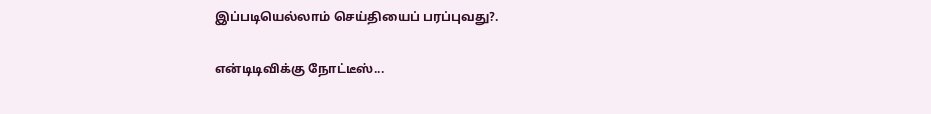இப்படியெல்லாம் செய்தியைப் பரப்புவது?.

என்டிடிவிக்கு நோட்டீஸ்...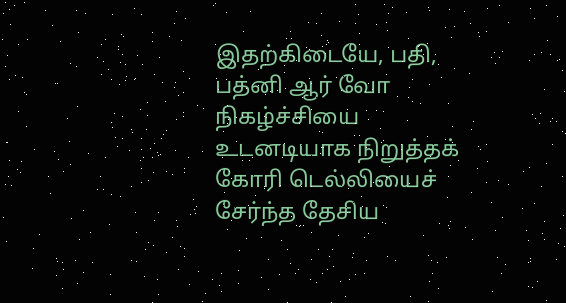இதற்கிடையே, பதி, பத்னி ஆர் வோ நிகழ்ச்சியை உடனடியாக நிறுத்தக் கோரி டெல்லியைச் சேர்ந்த தேசிய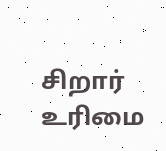சிறார் உரிமை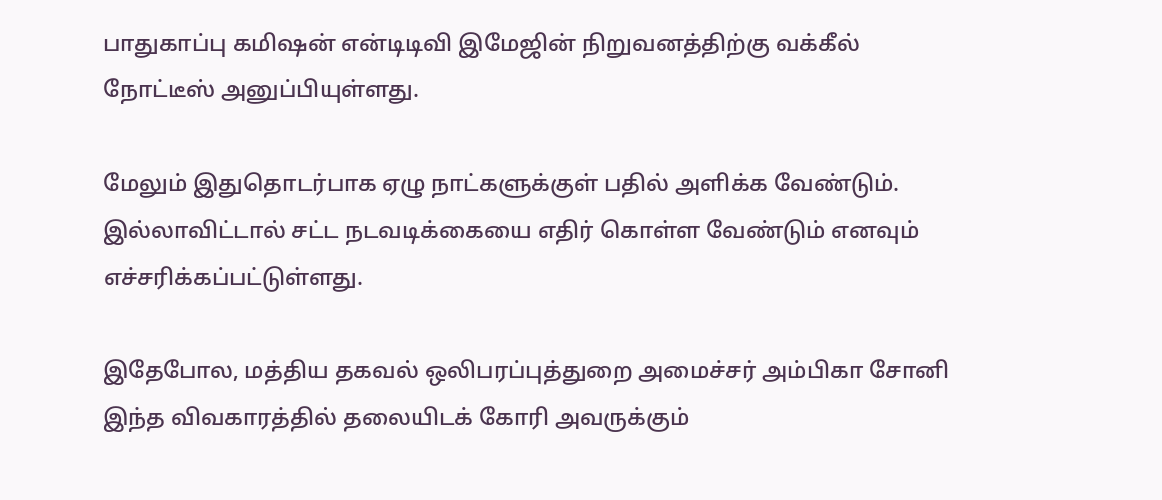பாதுகாப்பு கமிஷன் என்டிடிவி இமேஜின் நிறுவனத்திற்கு வக்கீல் நோட்டீஸ் அனுப்பியுள்ளது.

மேலும் இதுதொடர்பாக ஏழு நாட்களுக்குள் பதில் அளிக்க வேண்டும். இல்லாவிட்டால் சட்ட நடவடிக்கையை எதிர் கொள்ள வேண்டும் எனவும் எச்சரிக்கப்பட்டுள்ளது.

இதேபோல, மத்திய தகவல் ஒலிபரப்புத்துறை அமைச்சர் அம்பிகா சோனி இந்த விவகாரத்தில் தலையிடக் கோரி அவருக்கும்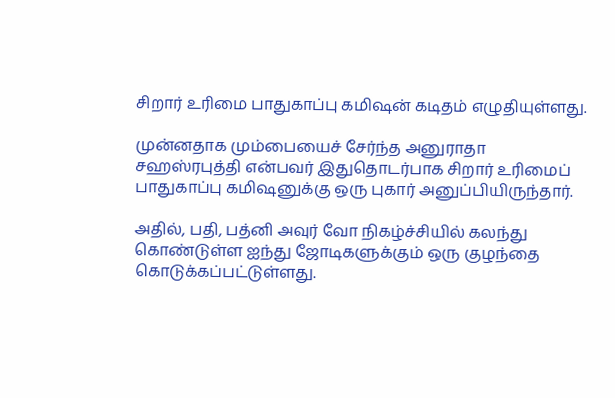சிறார் உரிமை பாதுகாப்பு கமிஷன் கடிதம் எழுதியுள்ளது.

முன்னதாக மும்பையைச் சேர்ந்த அனுராதா சஹஸ்ரபுத்தி என்பவர் இதுதொடர்பாக சிறார் உரிமைப் பாதுகாப்பு கமிஷனுக்கு ஒரு புகார் அனுப்பியிருந்தார்.

அதில், பதி, பத்னி அவுர் வோ நிகழ்ச்சியில் கலந்து கொண்டுள்ள ஐந்து ஜோடிகளுக்கும் ஒரு குழந்தை கொடுக்கப்பட்டுள்ளது.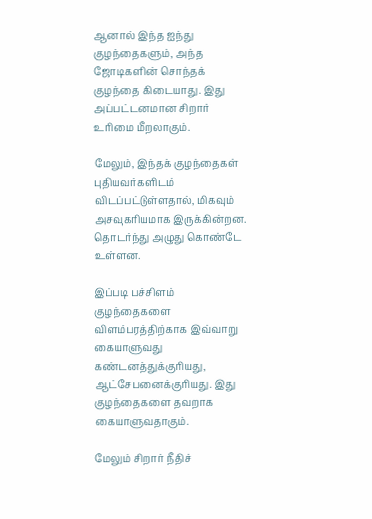ஆனால் இந்த ஐந்து குழந்தைகளும், அந்த ஜோடிகளின் சொந்தக் குழந்தை கிடையாது. இது அப்பட்டனமான சிறார் உரிமை மீறலாகும்.

மேலும், இந்தக் குழந்தைகள் புதியவர்களிடம் விடப்பட்டுள்ளதால், மிகவும் அசவுகரியமாக இருக்கின்றன. தொடர்ந்து அழுது கொண்டே உள்ளன.

இப்படி பச்சிளம் குழந்தைகளை விளம்பரத்திற்காக இவ்வாறு கையாளுவது கண்டனத்துக்குரியது, ஆட்சேபனைக்குரியது. இது குழந்தைகளை தவறாக கையாளுவதாகும்.

மேலும் சிறார் நீதிச்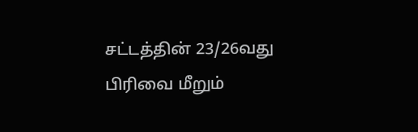சட்டத்தின் 23/26வது பிரிவை மீறும்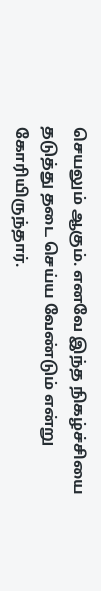செயலும் ஆகும். எனவே இந்த நிகழ்ச்சியை தடுத்து தடை செய்ய வேண்டும் என்று கோரியிருந்தார்.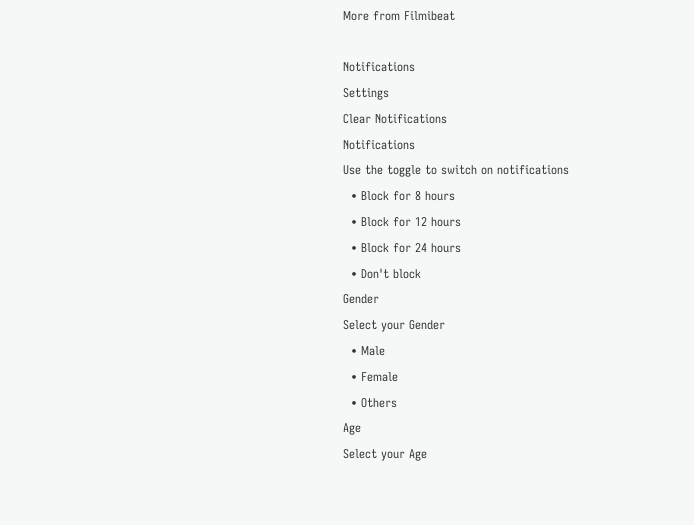More from Filmibeat

Notifications
Settings
Clear Notifications
Notifications
Use the toggle to switch on notifications
  • Block for 8 hours
  • Block for 12 hours
  • Block for 24 hours
  • Don't block
Gender
Select your Gender
  • Male
  • Female
  • Others
Age
Select your Age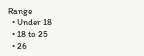Range
  • Under 18
  • 18 to 25
  • 26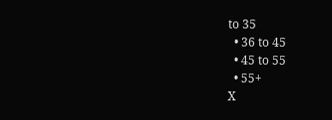to 35
  • 36 to 45
  • 45 to 55
  • 55+
X